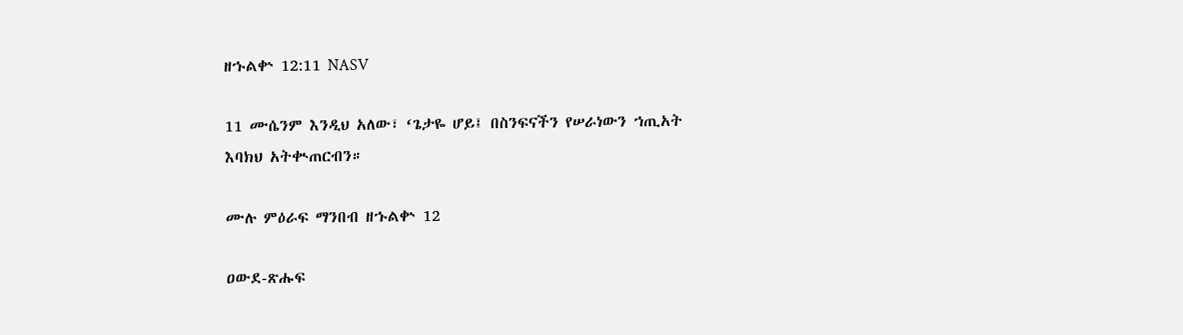ዘኁልቍ 12:11 NASV

11 ሙሴንም እንዲህ አለው፣ ‘ጌታዬ ሆይ፤ በስንፍናችን የሠራነውን ኀጢአት እባክህ አትቊጠርብን።

ሙሉ ምዕራፍ ማንበብ ዘኁልቍ 12

ዐውደ-ጽሑፍ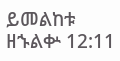ይመልከቱ ዘኁልቍ 12:11